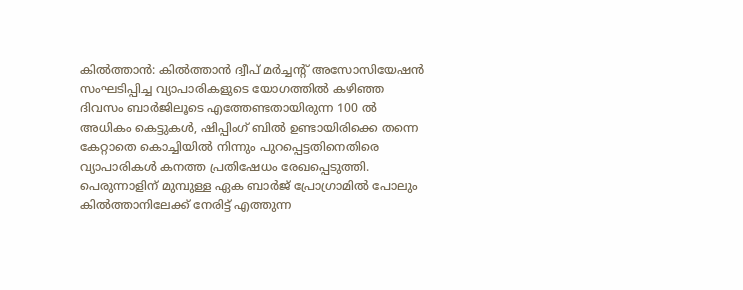കിൽത്താൻ: കിൽത്താൻ ദ്വീപ് മർച്ചൻ്റ് അസോസിയേഷൻ സംഘടിപ്പിച്ച വ്യാപാരികളുടെ യോഗത്തിൽ കഴിഞ്ഞ ദിവസം ബാർജിലൂടെ എത്തേണ്ടതായിരുന്ന 100 ൽ അധികം കെട്ടുകൾ, ഷിപ്പിംഗ് ബിൽ ഉണ്ടായിരിക്കെ തന്നെ കേറ്റാതെ കൊച്ചിയിൽ നിന്നും പുറപ്പെട്ടതിനെതിരെ വ്യാപാരികൾ കനത്ത പ്രതിഷേധം രേഖപ്പെടുത്തി.
പെരുന്നാളിന് മുമ്പുള്ള ഏക ബാർജ് പ്രോഗ്രാമിൽ പോലും കിൽത്താനിലേക്ക് നേരിട്ട് എത്തുന്ന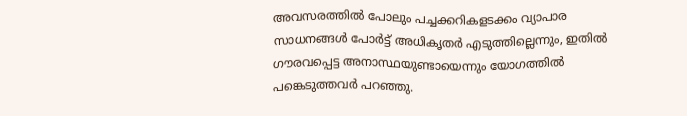അവസരത്തിൽ പോലും പച്ചക്കറികളടക്കം വ്യാപാര സാധനങ്ങൾ പോർട്ട് അധികൃതർ എടുത്തില്ലെന്നും, ഇതിൽ ഗൗരവപ്പെട്ട അനാസ്ഥയുണ്ടായെന്നും യോഗത്തിൽ പങ്കെടുത്തവർ പറഞ്ഞു.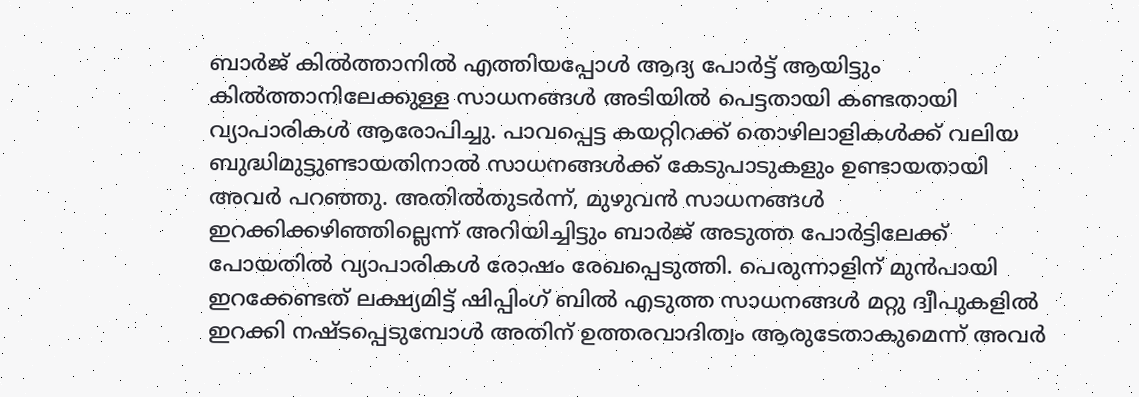ബാർജ് കിൽത്താനിൽ എത്തിയപ്പോൾ ആദ്യ പോർട്ട് ആയിട്ടും കിൽത്താനിലേക്കുള്ള സാധനങ്ങൾ അടിയിൽ പെട്ടതായി കണ്ടതായി വ്യാപാരികൾ ആരോപിച്ചു. പാവപ്പെട്ട കയറ്റിറക്ക് തൊഴിലാളികൾക്ക് വലിയ ബുദ്ധിമുട്ടുണ്ടായതിനാൽ സാധനങ്ങൾക്ക് കേടുപാടുകളും ഉണ്ടായതായി അവർ പറഞ്ഞു. അതിൽതുടർന്ന്, മുഴുവൻ സാധനങ്ങൾ ഇറക്കിക്കഴിഞ്ഞില്ലെന്ന് അറിയിച്ചിട്ടും ബാർജ് അടുത്ത പോർട്ടിലേക്ക് പോയതിൽ വ്യാപാരികൾ രോഷം രേഖപ്പെടുത്തി. പെരുന്നാളിന് മുൻപായി ഇറക്കേണ്ടത് ലക്ഷ്യമിട്ട് ഷിപ്പിംഗ് ബിൽ എടുത്ത സാധനങ്ങൾ മറ്റു ദ്വീപുകളിൽ ഇറക്കി നഷ്ടപ്പെടുമ്പോൾ അതിന് ഉത്തരവാദിത്വം ആരുടേതാകുമെന്ന് അവർ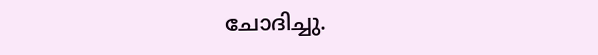ചോദിച്ചു.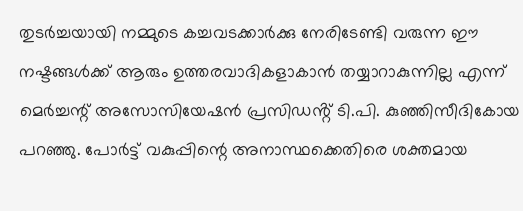തുടർച്ചയായി നമ്മുടെ കച്ചവടക്കാർക്കു നേരിടേണ്ടി വരുന്ന ഈ നഷ്ടങ്ങൾക്ക് ആരും ഉത്തരവാദികളാകാൻ തയ്യാറാകുന്നില്ല എന്ന് മെർച്ചന്റ് അസോസിയേഷൻ പ്രസിഡൻ്റ് ടി.പി. കുഞ്ഞിസീദികോയ പറഞ്ഞു. പോർട്ട് വകുപ്പിന്റെ അനാസ്ഥക്കെതിരെ ശക്തമായ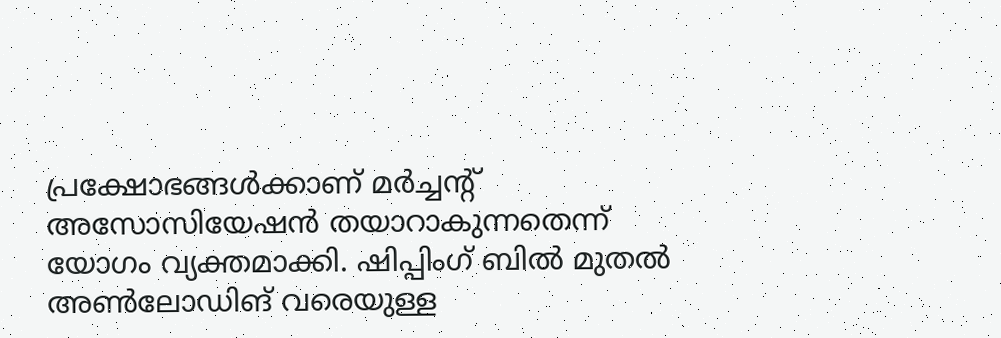പ്രക്ഷോഭങ്ങൾക്കാണ് മർച്ചൻ്റ് അസോസിയേഷൻ തയാറാകുന്നതെന്ന് യോഗം വ്യക്തമാക്കി. ഷിപ്പിംഗ് ബിൽ മുതൽ അൺലോഡിങ് വരെയുള്ള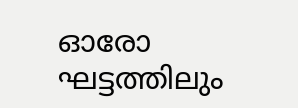ഓരോ ഘട്ടത്തിലും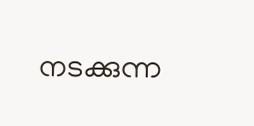നടക്കുന്ന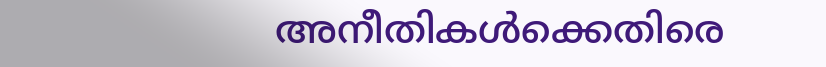അനീതികൾക്കെതിരെ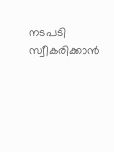നടപടി സ്വീകരിക്കാൻ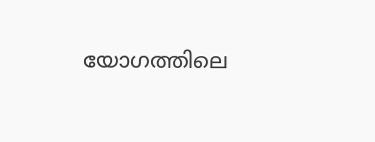യോഗത്തിലെ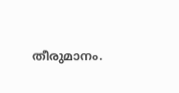തീരുമാനം.